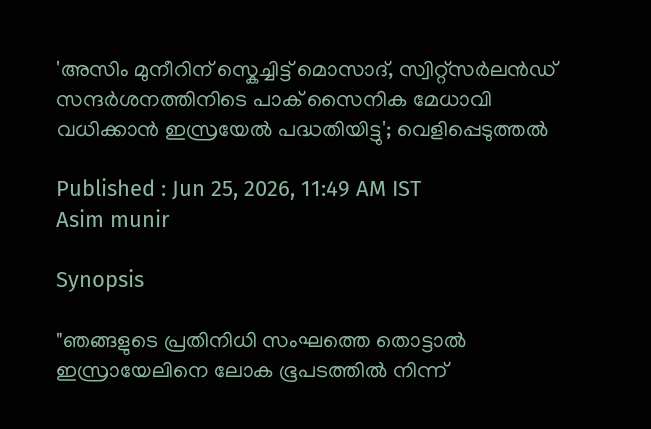'അസിം മുനീറിന് സ്കെച്ചിട്ട് മൊസാദ്, സ്വിറ്റ്‌സർലൻഡ് സന്ദർശനത്തിനിടെ പാക് സൈനിക മേധാവി വധിക്കാൻ ഇസ്രയേൽ പദ്ധതിയിട്ടു'; വെളിപ്പെടുത്തൽ

Published : Jun 25, 2026, 11:49 AM IST
Asim munir

Synopsis

"ഞങ്ങളുടെ പ്രതിനിധി സംഘത്തെ തൊട്ടാൽ ഇസ്രായേലിനെ ലോക ഭൂപടത്തിൽ നിന്ന്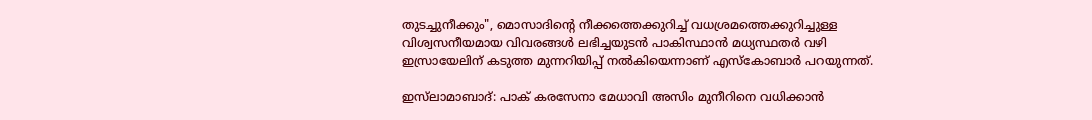തുടച്ചുനീക്കും", മൊസാദിന്‍റെ നീക്കത്തെക്കുറിച്ച് വധശ്രമത്തെക്കുറിച്ചുള്ള വിശ്വസനീയമായ വിവരങ്ങൾ ലഭിച്ചയുടൻ പാകിസ്ഥാൻ മധ്യസ്ഥതർ വഴി ഇസ്രായേലിന് കടുത്ത മുന്നറിയിപ്പ് നൽകിയെന്നാണ് എസ്കോബാർ പറയുന്നത്.

ഇസ്‌ലാമാബാദ്: പാക് കരസേനാ മേധാവി അസിം മുനീറിനെ വധിക്കാൻ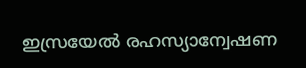ഇസ്രയേൽ രഹസ്യാന്വേഷണ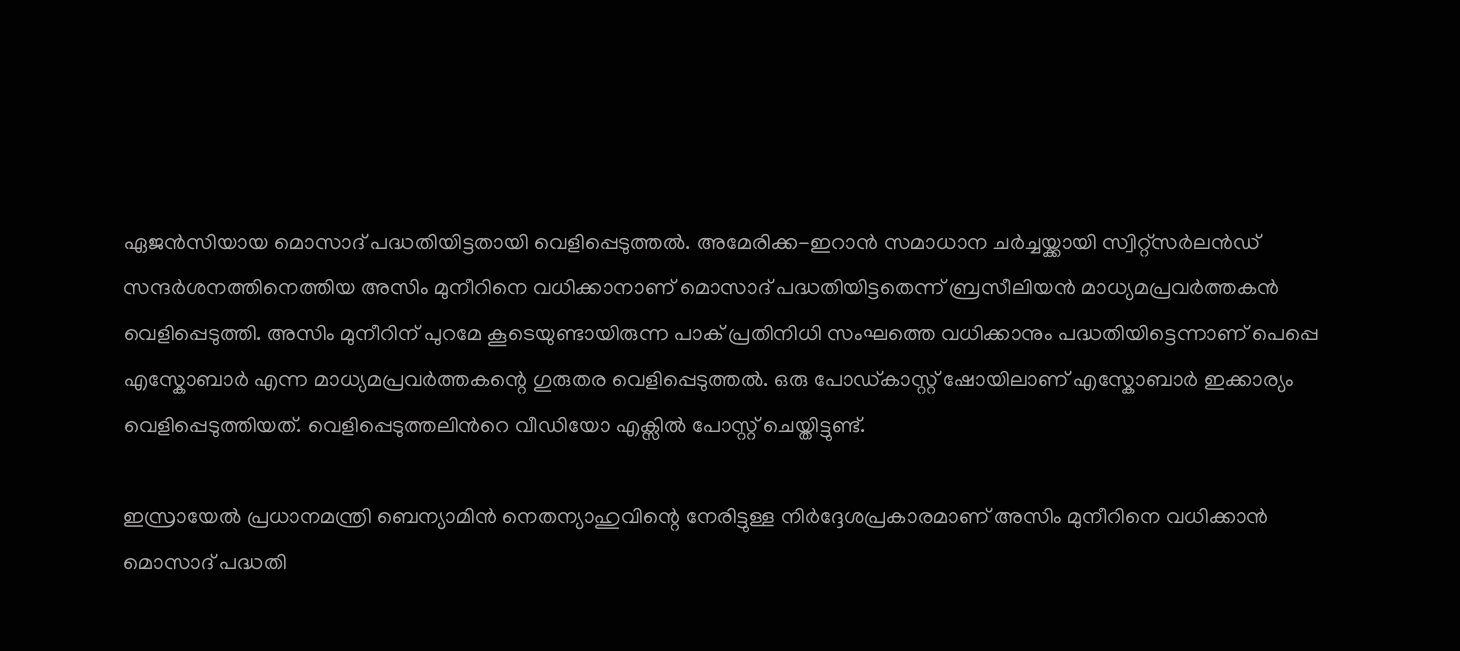ഏജൻസിയായ മൊസാദ് പദ്ധതിയിട്ടതായി വെളിപ്പെടുത്തൽ. അമേരിക്ക-ഇറാൻ സമാധാന ചർച്ചയ്ക്കായി സ്വിറ്റ്‌സർലൻഡ് സന്ദർശനത്തിനെത്തിയ അസിം മുനീറിനെ വധിക്കാനാണ് മൊസാദ് പദ്ധതിയിട്ടതെന്ന്‌ ബ്രസീലിയൻ മാധ്യമപ്രവർത്തകൻ വെളിപ്പെടുത്തി. അസിം മുനീറിന് പുറമേ കൂടെയുണ്ടായിരുന്ന പാക് പ്രതിനിധി സംഘത്തെ വധിക്കാനും പദ്ധതിയിട്ടെന്നാണ് പെപ്പെ എസ്കോബാർ എന്ന മാധ്യമപ്രവർത്തകന്റെ ഗുരുതര വെളിപ്പെടുത്തൽ. ഒരു പോഡ്കാസ്റ്റ് ഷോയിലാണ് എസ്കോബാർ ഇക്കാര്യം വെളിപ്പെടുത്തിയത്. വെളിപ്പെടുത്തലിന്‍റെ വീഡിയോ എക്സിൽ പോസ്റ്റ് ചെയ്തിട്ടുണ്ട്.

ഇസ്രായേൽ പ്രധാനമന്ത്രി ബെന്യാമിൻ നെതന്യാഹുവിന്റെ നേരിട്ടുള്ള നിർദ്ദേശപ്രകാരമാണ് അസിം മുനീറിനെ വധിക്കാൻ മൊസാദ് പദ്ധതി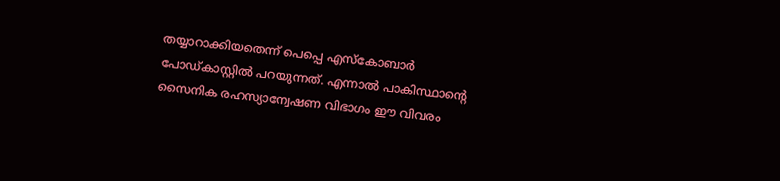തയ്യാറാക്കിയതെന്ന് പെപ്പെ എസ്കോബാർ പോഡ്കാസ്റ്റിൽ പറയുന്നത്. എന്നാൽ പാകിസ്ഥാന്റെ സൈനിക രഹസ്യാന്വേഷണ വിഭാഗം ഈ വിവരം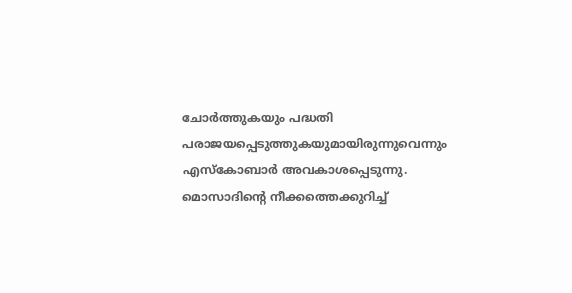ചോർത്തുകയും പദ്ധതി പരാജയപ്പെടുത്തുകയുമായിരുന്നുവെന്നും എസ്കോബാർ അവകാശപ്പെടുന്നു. മൊസാദിന്‍റെ നീക്കത്തെക്കുറിച്ച്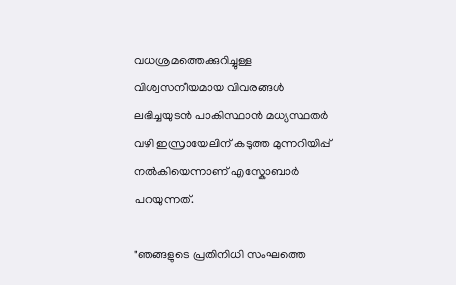വധശ്രമത്തെക്കുറിച്ചുള്ള വിശ്വസനീയമായ വിവരങ്ങൾ ലഭിച്ചയുടൻ പാകിസ്ഥാൻ മധ്യസ്ഥതർ വഴി ഇസ്രായേലിന് കടുത്ത മുന്നറിയിപ്പ് നൽകിയെന്നാണ് എസ്കോബാർ പറയുന്നത്.

"ഞങ്ങളുടെ പ്രതിനിധി സംഘത്തെ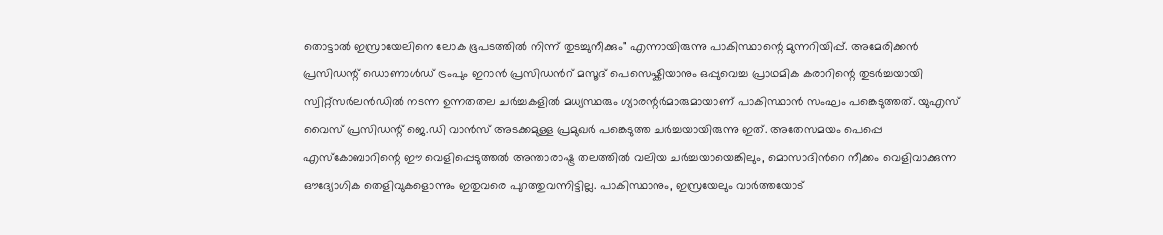തൊട്ടാൽ ഇസ്രായേലിനെ ലോക ഭൂപടത്തിൽ നിന്ന് തുടച്ചുനീക്കും" എന്നായിരുന്നു പാകിസ്ഥാന്റെ മുന്നറിയിപ്പ്. അമേരിക്കൻ പ്രസിഡന്റ് ഡൊണാൾഡ് ട്രംപും ഇറാൻ പ്രസിഡന്‍റ് മസൂദ് പെസെഷ്കിയാനും ഒപ്പുവെച്ച പ്രാഥമിക കരാറിന്റെ തുടർച്ചയായി സ്വിറ്റ്‌സർലൻഡിൽ നടന്ന ഉന്നതതല ചർച്ചകളിൽ മധ്യസ്ഥരും ഗ്യാരന്റർമാരുമായാണ് പാകിസ്ഥാൻ സംഘം പങ്കെടുത്തത്. യുഎസ് വൈസ് പ്രസിഡന്റ് ജെ.ഡി വാൻസ് അടക്കമുള്ള പ്രമുഖർ പങ്കെടുത്ത ചർച്ചയായിരുന്നു ഇത്. അതേസമയം പെപ്പെ എസ്കോബാറിന്റെ ഈ വെളിപ്പെടുത്തൽ അന്താരാഷ്ട്ര തലത്തിൽ വലിയ ചർച്ചയായെങ്കിലും, മൊസാദിന്‍റെ നീക്കം വെളിവാക്കുന്ന ഔദ്യോഗിക തെളിവുകളൊന്നും ഇതുവരെ പുറത്തുവന്നിട്ടില്ല. പാകിസ്ഥാനും, ഇസ്രയേലും വാർത്തയോട്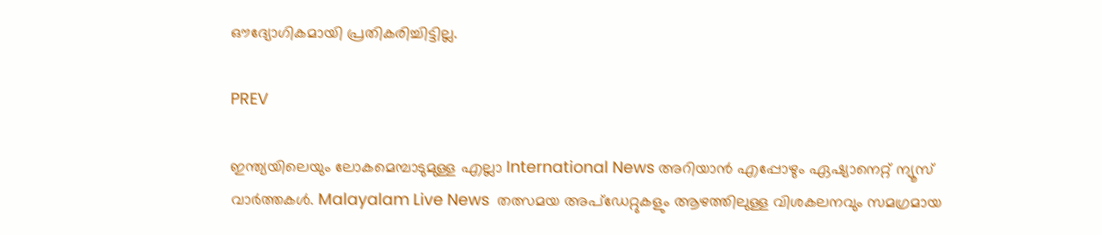ഔദ്യോഗികമായി പ്രതികരിച്ചിട്ടില്ല.

PREV

ഇന്ത്യയിലെയും ലോകമെമ്പാടുമുള്ള എല്ലാ International News അറിയാൻ എപ്പോഴും ഏഷ്യാനെറ്റ് ന്യൂസ് വാർത്തകൾ. Malayalam Live News  തത്സമയ അപ്‌ഡേറ്റുകളും ആഴത്തിലുള്ള വിശകലനവും സമഗ്രമായ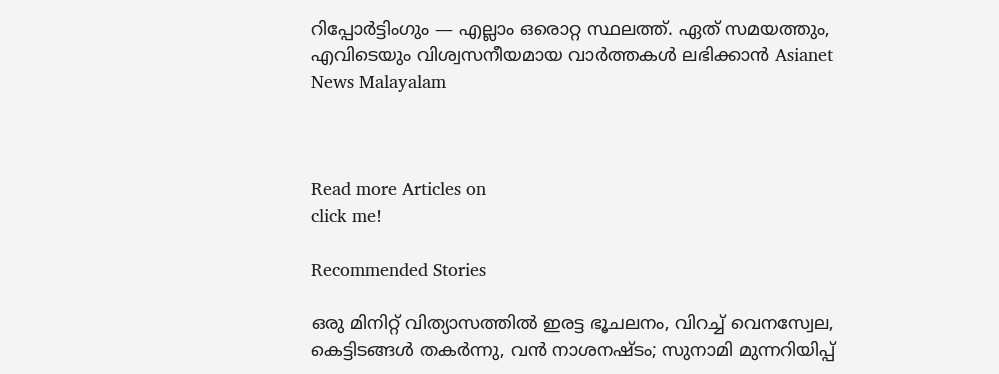റിപ്പോർട്ടിംഗും — എല്ലാം ഒരൊറ്റ സ്ഥലത്ത്. ഏത് സമയത്തും, എവിടെയും വിശ്വസനീയമായ വാർത്തകൾ ലഭിക്കാൻ Asianet News Malayalam



Read more Articles on
click me!

Recommended Stories

ഒരു മിനിറ്റ് വിത്യാസത്തിൽ ഇരട്ട ഭൂചലനം, വിറച്ച് വെനസ്വേല, കെട്ടിടങ്ങൾ തകർന്നു, വൻ നാശനഷ്ടം; സുനാമി മുന്നറിയിപ്പ്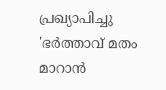പ്രഖ്യാപിച്ചു
'ഭർത്താവ് മതം മാറാൻ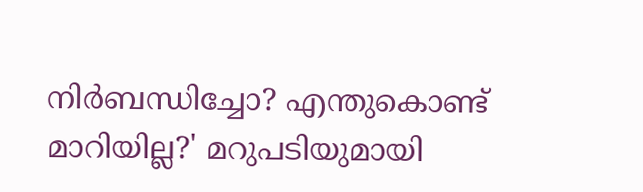നിർബന്ധിച്ചോ? എന്തുകൊണ്ട് മാറിയില്ല?' മറുപടിയുമായി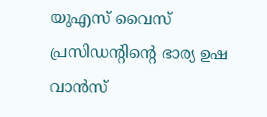യുഎസ് വൈസ് പ്രസിഡന്‍റിന്‍റെ ഭാര്യ ഉഷ വാൻസ്